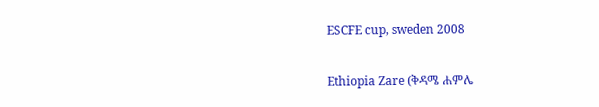ESCFE cup, sweden 2008

Ethiopia Zare (ቅዳሜ ሐምሌ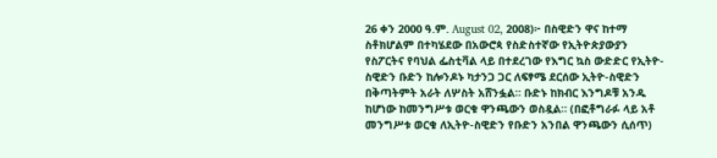26 ቀን 2000 ዓ.ም. August 02, 2008)፦ በስዊድን ዋና ከተማ ስቶክሆልም በተካሄደው በአውሮጳ የስድስተኛው የኢትዮጵያውያን የስፖርትና የባህል ፌስቲቫል ላይ በተደረገው የእግር ኳስ ውድድር የኢትዮ-ስዊድን ቡድን ከሎንዶኑ ካታንጋ ጋር ለፍፃሜ ደርሰው ኢትዮ-ስዊድን በቅጣትምት አራት ለሦስት አሸንፏል። ቡድኑ ከክብር እንግዶቹ አንዱ ከሆነው ከመንግሥቱ ወርቁ ዋንጫውን ወስዷል። (በፎቶግራፉ ላይ አቶ መንግሥቱ ወርቁ ለኢትዮ-ስዊድን የቡድን አንበል ዋንጫውን ሲሰጥ)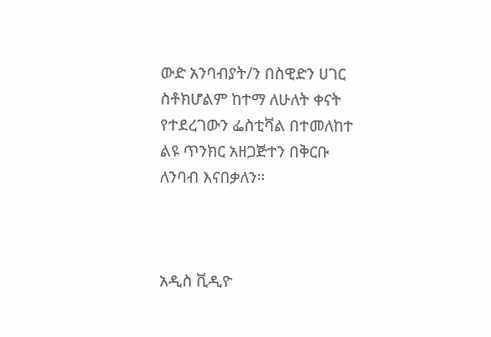ውድ አንባብያት/ን በስዊድን ሀገር ስቶክሆልም ከተማ ለሁለት ቀናት የተደረገውን ፌስቲቫል በተመለከተ ልዩ ጥንክር አዘጋጅተን በቅርቡ ለንባብ እናበቃለን።



አዲስ ቪዲዮ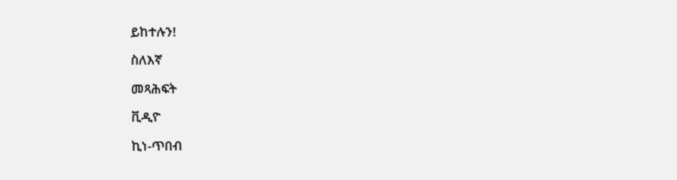ይከተሉን!

ስለእኛ

መጻሕፍት

ቪዲዮ

ኪነ-ጥበብ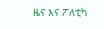ዜና እና ፖለቲካ